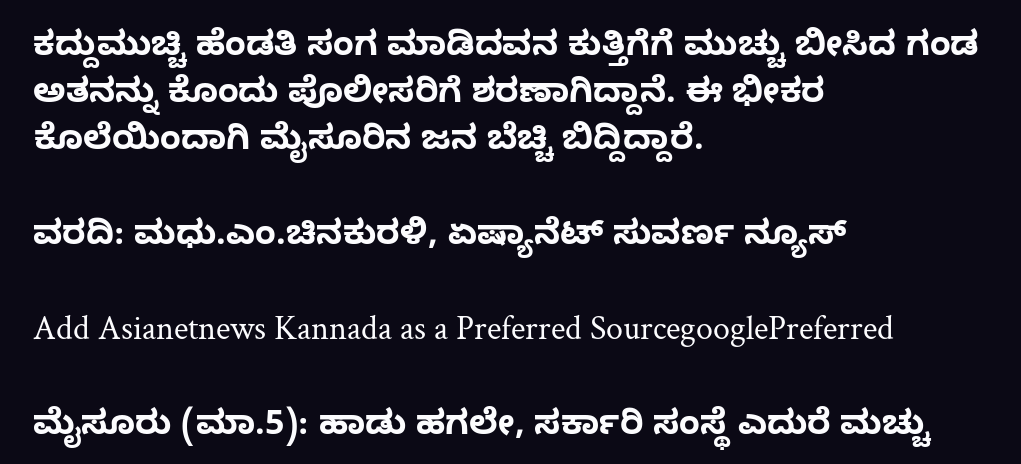ಕದ್ದುಮುಚ್ಚಿ ಹೆಂಡತಿ ಸಂಗ ಮಾಡಿದವನ ಕುತ್ತಿಗೆಗೆ ಮುಚ್ಚು ಬೀಸಿದ ಗಂಡ ಅತನನ್ನು ಕೊಂದು ಪೊಲೀಸರಿಗೆ ಶರಣಾಗಿದ್ದಾನೆ. ಈ ಭೀಕರ ಕೊಲೆಯಿಂದಾಗಿ ಮೈಸೂರಿನ ಜನ ಬೆಚ್ಚಿ ಬಿದ್ದಿದ್ದಾರೆ.

ವರದಿ: ಮಧು.ಎಂ.ಚಿನಕುರಳಿ, ಏಷ್ಯಾನೆಟ್ ಸುವರ್ಣ ನ್ಯೂಸ್

Add Asianetnews Kannada as a Preferred SourcegooglePreferred

ಮೈಸೂರು (ಮಾ.5): ಹಾಡು ಹಗಲೇ, ಸರ್ಕಾರಿ ಸಂಸ್ಥೆ ಎದುರೆ ಮಚ್ಚು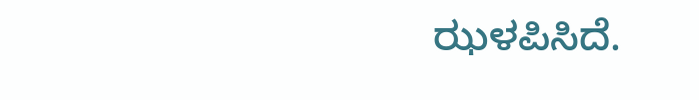ಝಳಪಿಸಿದೆ.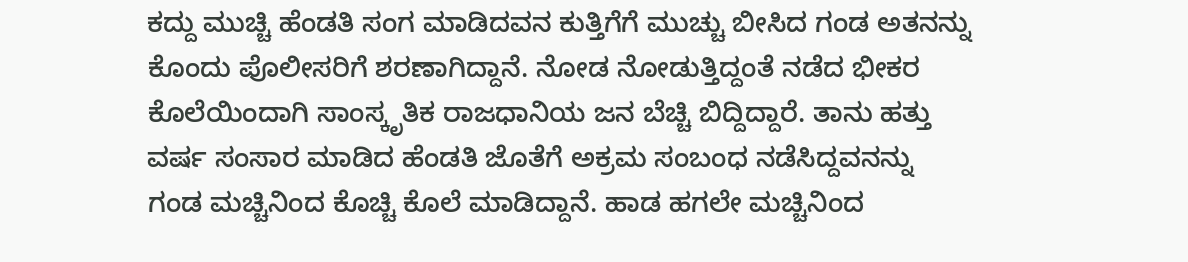ಕದ್ದು ಮುಚ್ಚಿ ಹೆಂಡತಿ ಸಂಗ ಮಾಡಿದವನ ಕುತ್ತಿಗೆಗೆ ಮುಚ್ಚು ಬೀಸಿದ ಗಂಡ ಅತನನ್ನು ಕೊಂದು ಪೊಲೀಸರಿಗೆ ಶರಣಾಗಿದ್ದಾನೆ. ನೋಡ ನೋಡುತ್ತಿದ್ದಂತೆ ನಡೆದ ಭೀಕರ ಕೊಲೆಯಿಂದಾಗಿ ಸಾಂಸ್ಕೃತಿಕ ರಾಜಧಾನಿಯ ಜನ ಬೆಚ್ಚಿ ಬಿದ್ದಿದ್ದಾರೆ. ತಾನು ಹತ್ತು ವರ್ಷ ಸಂಸಾರ ಮಾಡಿದ ಹೆಂಡತಿ ಜೊತೆಗೆ ಅಕ್ರಮ ಸಂಬಂಧ ನಡೆಸಿದ್ದವನನ್ನು ಗಂಡ ಮಚ್ಚಿನಿಂದ ಕೊಚ್ಚಿ ಕೊಲೆ ಮಾಡಿದ್ದಾನೆ. ಹಾಡ ಹಗಲೇ ಮಚ್ಚಿನಿಂದ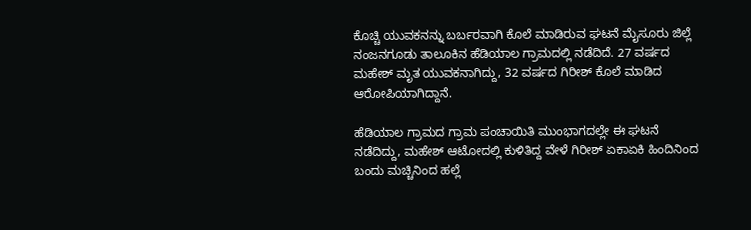ಕೊಚ್ಚಿ ಯುವಕನನ್ನು ಬರ್ಬರವಾಗಿ ಕೊಲೆ ಮಾಡಿರುವ ಘಟನೆ ಮೈಸೂರು ಜಿಲ್ಲೆ ನಂಜನಗೂಡು ತಾಲೂಕಿನ ಹೆಡಿಯಾಲ ಗ್ರಾಮದಲ್ಲಿ ನಡೆದಿದೆ. 27 ವರ್ಷದ ಮಹೇಶ್ ಮೃತ ಯುವಕನಾಗಿದ್ದು, 32 ವರ್ಷದ ಗಿರೀಶ್ ಕೊಲೆ ಮಾಡಿದ ಆರೋಪಿಯಾಗಿದ್ದಾನೆ.

ಹೆಡಿಯಾಲ ಗ್ರಾಮದ ಗ್ರಾಮ ಪಂಚಾಯಿತಿ ಮುಂಭಾಗದಲ್ಲೇ ಈ ಘಟನೆ ನಡೆದಿದ್ದು, ಮಹೇಶ್ ಆಟೋದಲ್ಲಿ ಕುಳಿತಿದ್ದ ವೇಳೆ ಗಿರೀಶ್ ಏಕಾಏಕಿ ಹಿಂದಿನಿಂದ ಬಂದು ಮಚ್ಚಿನಿಂದ ಹಲ್ಲೆ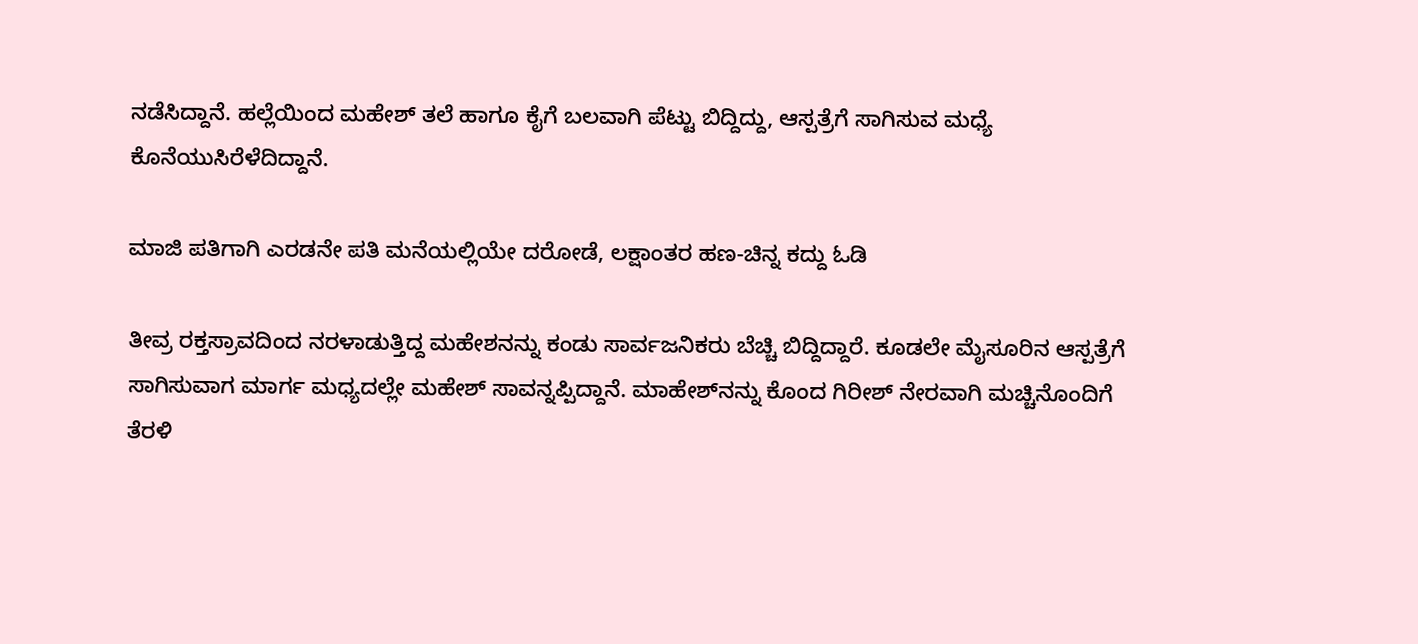ನಡೆಸಿದ್ದಾನೆ. ಹಲ್ಲೆಯಿಂದ ಮಹೇಶ್ ತಲೆ ಹಾಗೂ ಕೈಗೆ ಬಲವಾಗಿ ಪೆಟ್ಟು ಬಿದ್ದಿದ್ದು, ಆಸ್ಪತ್ರೆಗೆ ಸಾಗಿಸುವ ಮಧ್ಯೆ ಕೊನೆಯುಸಿರೆಳೆದಿದ್ದಾನೆ.

ಮಾಜಿ ಪತಿಗಾಗಿ ಎರಡನೇ ಪತಿ ಮನೆಯಲ್ಲಿಯೇ ದರೋಡೆ, ಲಕ್ಷಾಂತರ ಹಣ-ಚಿನ್ನ ಕದ್ದು ಓಡಿ

ತೀವ್ರ ರಕ್ತಸ್ರಾವದಿಂದ ನರಳಾಡುತ್ತಿದ್ದ ಮಹೇಶನನ್ನು ಕಂಡು ಸಾರ್ವಜನಿಕರು ಬೆಚ್ಚಿ ಬಿದ್ದಿದ್ದಾರೆ. ಕೂಡಲೇ ಮೈಸೂರಿನ ಆಸ್ಪತ್ರೆಗೆ ಸಾಗಿಸುವಾಗ ಮಾರ್ಗ ಮಧ್ಯದಲ್ಲೇ ಮಹೇಶ್ ಸಾವನ್ನಪ್ಪಿದ್ದಾನೆ. ಮಾಹೇಶ್‌ನನ್ನು ಕೊಂದ ಗಿರೀಶ್ ನೇರವಾಗಿ ಮಚ್ಚಿನೊಂದಿಗೆ ತೆರಳಿ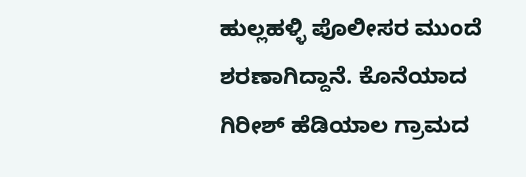ಹುಲ್ಲಹಳ್ಳಿ ಪೊಲೀಸರ ಮುಂದೆ ಶರಣಾಗಿದ್ದಾನೆ. ಕೊನೆಯಾದ ಗಿರೀಶ್ ಹೆಡಿಯಾಲ ಗ್ರಾಮದ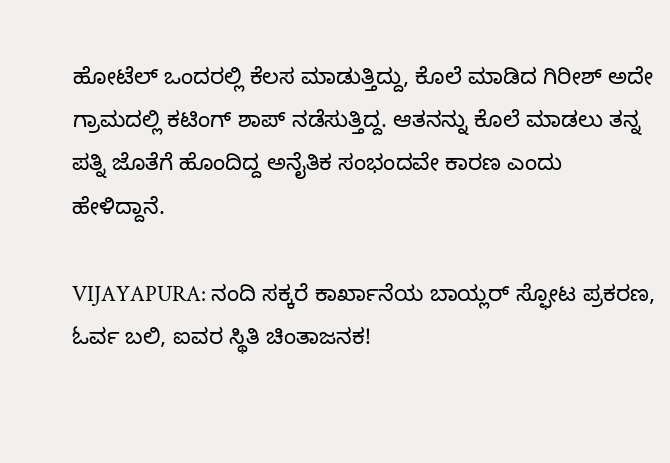ಹೋಟೆಲ್ ಒಂದರಲ್ಲಿ ಕೆಲಸ ಮಾಡುತ್ತಿದ್ದು, ಕೊಲೆ ಮಾಡಿದ ಗಿರೀಶ್ ಅದೇ ಗ್ರಾಮದಲ್ಲಿ ಕಟಿಂಗ್ ಶಾಪ್ ನಡೆಸುತ್ತಿದ್ದ. ಆತನನ್ನು ಕೊಲೆ ಮಾಡಲು ತನ್ನ ಪತ್ನಿ ಜೊತೆಗೆ ಹೊಂದಿದ್ದ ಅನೈತಿಕ ಸಂಭಂದವೇ ಕಾರಣ ಎಂದು ಹೇಳಿದ್ದಾನೆ.

VIJAYAPURA: ನಂದಿ ಸಕ್ಕರೆ ಕಾರ್ಖಾನೆಯ ಬಾಯ್ಲರ್‌ ಸ್ಫೋಟ ಪ್ರಕರಣ, ಓರ್ವ ಬಲಿ, ಐವರ ಸ್ಥಿತಿ ಚಿಂತಾಜನಕ!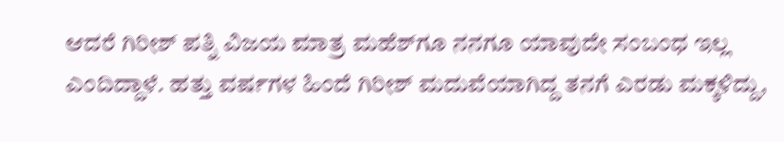ಆದರೆ ಗಿರೀಶ್ ಪತ್ನಿ ವಿಜಯ ಮಾತ್ರ ಮಹೆಶ್‌ಗೂ ನನಗೂ ಯಾವುದೇ ಸಂಬಂಧ ಇಲ್ಲ ಎಂದಿದ್ದಾಳೆ. ಹತ್ತು ವರ್ಷಗಳ ಹಿಂದೆ ಗಿರೀಶ್ ಮದುವೆಯಾಗಿದ್ದ ತನಗೆ ಎರಡು ಮಕ್ಕಳಿದ್ದು,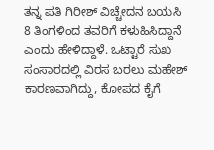ತನ್ನ ಪತಿ ಗಿರೀಶ್ ವಿಚ್ಚೇದನ ಬಯಸಿ 8 ತಿಂಗಳಿಂದ ತವರಿಗೆ ಕಳುಹಿಸಿದ್ದಾನೆ ಎಂದು ಹೇಳಿದ್ದಾಳೆ. ಒಟ್ಟಾರೆ ಸುಖ ಸಂಸಾರದಲ್ಲಿ ವಿರಸ ಬರಲು ಮಹೇಶ್ ಕಾರಣವಾಗಿದ್ದು, ಕೋಪದ ಕೈಗೆ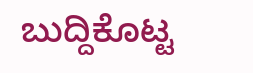ಬುದ್ದಿಕೊಟ್ಟ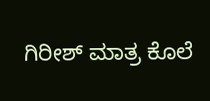ಗಿರೀಶ್ ಮಾತ್ರ ಕೊಲೆ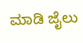ಮಾಡಿ ಜೈಲು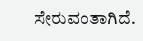ಸೇರುವಂತಾಗಿದೆ.